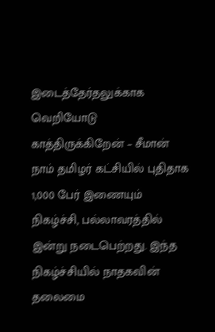இடைத்தேர்தலுக்காக வெறியோடு காத்திருக்கிறேன் – சீமான்
நாம் தமிழர் கட்சியில் புதிதாக 1,000 பேர் இணையும் நிகழ்ச்சி, பல்லாவரத்தில் இன்று நடைபெற்றது. இந்த நிகழ்ச்சியில் நாதகவின் தலைமை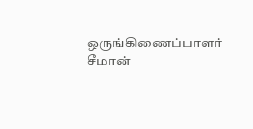ஒருங்கிணைப்பாளர் சீமான்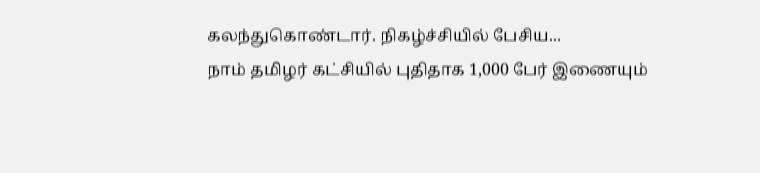கலந்துகொண்டார். நிகழ்ச்சியில் பேசிய...
நாம் தமிழர் கட்சியில் புதிதாக 1,000 பேர் இணையும்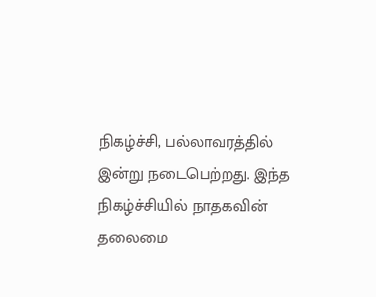நிகழ்ச்சி, பல்லாவரத்தில் இன்று நடைபெற்றது. இந்த நிகழ்ச்சியில் நாதகவின் தலைமை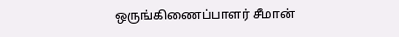ஒருங்கிணைப்பாளர் சீமான்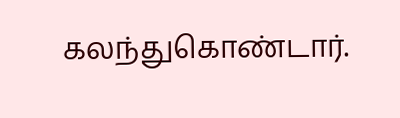கலந்துகொண்டார்.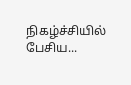நிகழ்ச்சியில் பேசிய...